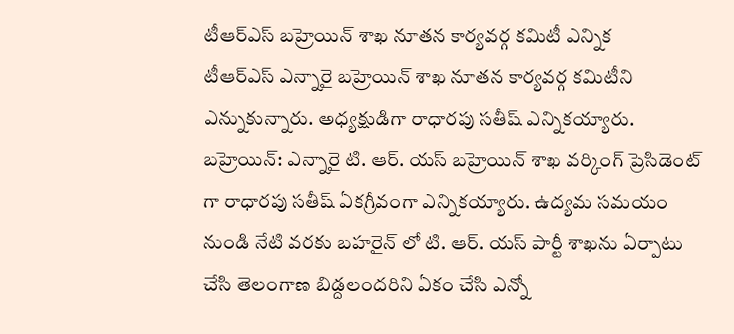టీఆర్ఎస్ బహ్రెయిన్ శాఖ నూతన కార్యవర్గ కమిటీ ఎన్నిక
టీఆర్ఎస్ ఎన్నారై బహ్రెయిన్ శాఖ నూతన కార్యవర్గ కమిటీని ఎన్నుకున్నారు. అధ్యక్షుడిగా రాధారపు సతీష్ ఎన్నికయ్యారు.
బహ్రెయిన్: ఎన్నారై టి. ఆర్. యస్ బహ్రెయిన్ శాఖ వర్కింగ్ ప్రెసిడెంట్ గా రాధారపు సతీష్ ఏకగ్రీవంగా ఎన్నికయ్యారు. ఉద్యమ సమయం నుండి నేటి వరకు బహరైన్ లో టి. ఆర్. యస్ పార్టీ శాఖను ఏర్పాటు చేసి తెలంగాణ బిడ్దలందరిని ఏకం చేసి ఎన్నో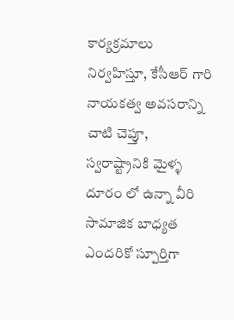కార్యక్రమాలు నిర్వహిస్తూ, కేసీఆర్ గారి నాయకత్వ అవసరాన్ని చాటి చెప్తూ, స్వరాష్ట్రానికి మైళ్ళ దూరం లో ఉన్నా వీరి సామాజిక బాధ్యత ఎందరికో స్పూర్తిగా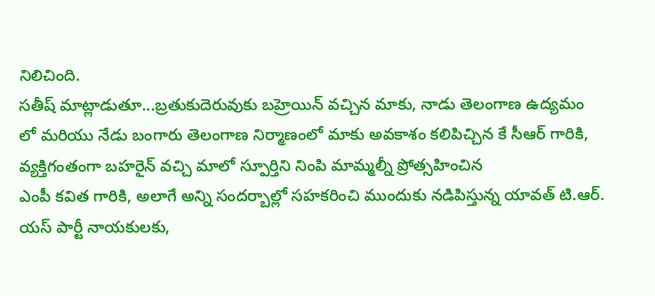నిలిచింది.
సతీష్ మాట్లాడుతూ...బ్రతుకుదెరువుకు బహ్రెయిన్ వచ్చిన మాకు, నాడు తెలంగాణ ఉద్యమం
లో మరియు నేడు బంగారు తెలంగాణ నిర్మాణంలో మాకు అవకాశం కలిపిచ్చిన కే సీఆర్ గారికి, వ్యక్తిగంతంగా బహరైన్ వచ్చి మాలో స్పూర్తిని నింపి మామ్మల్నీ ప్రోత్సహించిన
ఎంపీ కవిత గారికి, అలాగే అన్ని సందర్బాల్లో సహకరించి ముందుకు నడిపిస్తున్న యావత్ టి.ఆర్. యస్ పార్టీ నాయకులకు,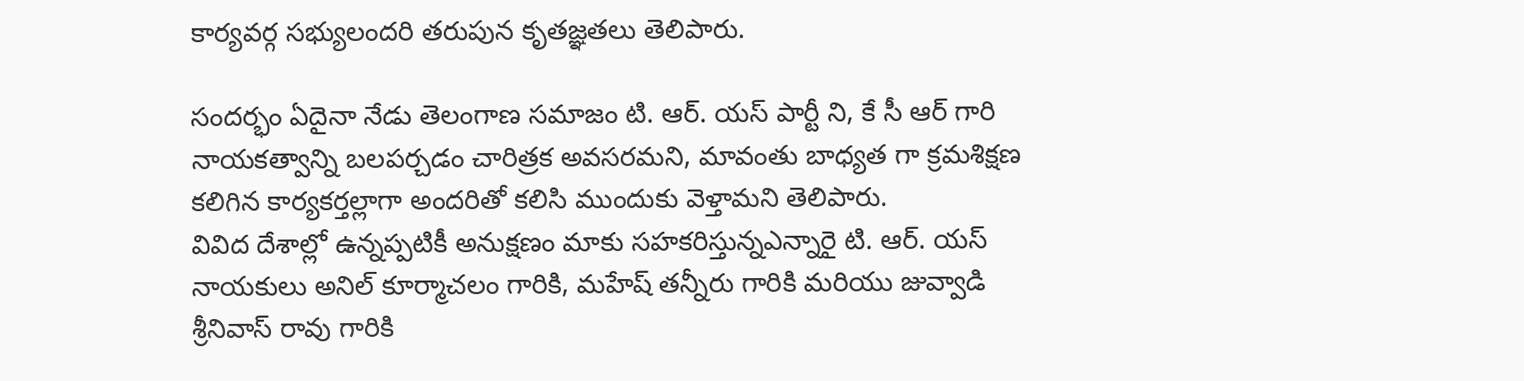కార్యవర్గ సభ్యులందరి తరుపున కృతజ్ఞతలు తెలిపారు.

సందర్భం ఏదైనా నేడు తెలంగాణ సమాజం టి. ఆర్. యస్ పార్టీ ని, కే సీ ఆర్ గారి
నాయకత్వాన్ని బలపర్చడం చారిత్రక అవసరమని, మావంతు బాధ్యత గా క్రమశిక్షణ
కలిగిన కార్యకర్తల్లాగా అందరితో కలిసి ముందుకు వెళ్తామని తెలిపారు.
వివిద దేశాల్లో ఉన్నప్పటికీ అనుక్షణం మాకు సహకరిస్తున్నఎన్నారై టి. ఆర్. యస్
నాయకులు అనిల్ కూర్మాచలం గారికి, మహేష్ తన్నీరు గారికి మరియు జువ్వాడి
శ్రీనివాస్ రావు గారికి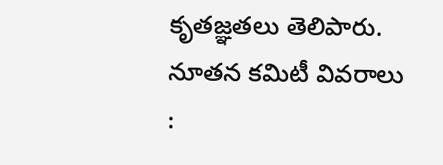కృతజ్ఞతలు తెలిపారు.
నూతన కమిటీ వివరాలు :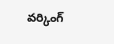వర్కింగ్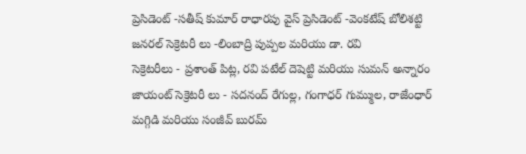ప్రెసిడెంట్ -సతీష్ కుమార్ రాధారపు వైస్ ప్రెసిడెంట్ -వెంకటేష్ బోలిశట్టి
జనరల్ సెక్రెటరీ లు -లింబాద్రి పుప్పల మరియు డా. రవి
సెక్రెటరీలు - ప్రశాంత్ పిట్ల, రవి పటేల్ దెషెట్టి మరియు సుమన్ అన్నారం
జాయంట్ సెక్రెటరీ లు - సదనంద్ రేగుల్ల, గంగాధర్ గుమ్ముల, రాజేంధార్
మగ్గిడి మరియు సంజీవ్ బురమ్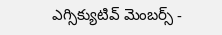ఎగ్సిక్యుటివ్ మెంబర్స్ -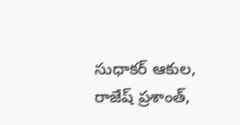సుధాకర్ ఆకుల, రాజేష్ ప్రశాంత్,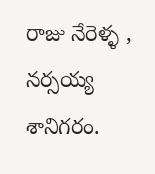రాజు నేరెళ్ళ , నర్సయ్య శానిగరం.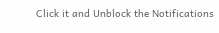Click it and Unblock the Notifications